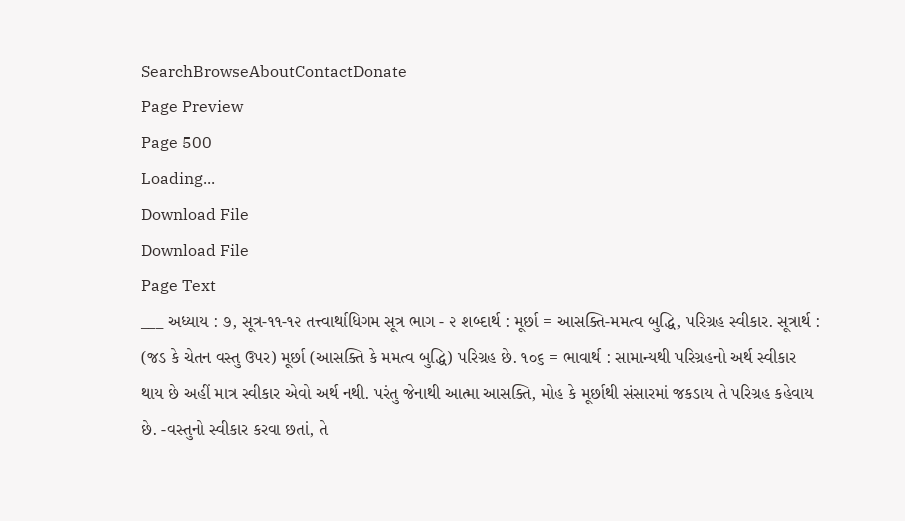SearchBrowseAboutContactDonate
Page Preview
Page 500
Loading...
Download File
Download File
Page Text
___ અધ્યાય : ૭, સૂત્ર-૧૧-૧૨ તત્ત્વાર્થાધિગમ સૂત્ર ભાગ - ૨ શબ્દાર્થ : મૂર્છા = આસક્તિ-મમત્વ બુદ્ધિ, પરિગ્રહ સ્વીકાર. સૂત્રાર્થ : (જડ કે ચેતન વસ્તુ ઉપર) મૂર્છા (આસક્તિ કે મમત્વ બુદ્ધિ) પરિગ્રહ છે. ૧૦૬ = ભાવાર્થ : સામાન્યથી પરિગ્રહનો અર્થ સ્વીકાર થાય છે અહીં માત્ર સ્વીકાર એવો અર્થ નથી. પરંતુ જેનાથી આત્મા આસક્તિ, મોહ કે મૂર્છાથી સંસારમાં જકડાય તે પરિગ્રહ કહેવાય છે. -વસ્તુનો સ્વીકાર કરવા છતાં, તે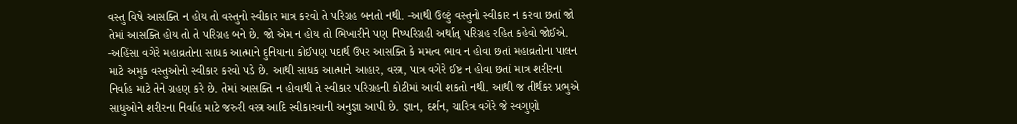વસ્તુ વિષે આસક્તિ ન હોય તો વસ્તુનો સ્વીકાર માત્ર કરવો તે પરિગ્રહ બનતો નથી. -આથી ઉલ્ટું વસ્તુનો સ્વીકાર ન કરવા છતાં જો તેમાં આસક્તિ હોય તો તે પરિગ્રહ બને છે. જો એમ ન હોય તો ભિખારીને પણ નિષ્પરિગ્રહી અર્થાત્ પરિગ્રહ રહિત કહેવો જોઈએ. -અહિંસા વગેરે મહાવ્રતોના સાધક આત્માને દુનિયાના કોઈપણ પદાર્થ ઉપર આસક્તિ કે મમત્વ ભાવ ન હોવા છતાં મહાવ્રતોના પાલન માટે અમુક વસ્તુઓનો સ્વીકાર કરવો પડે છે. આથી સાધક આત્માને આહાર, વસ્ત્ર, પાત્ર વગેરે ઈષ્ટ ન હોવા છતાં માત્ર શરીરના નિર્વાહ માટે તેને ગ્રહણ કરે છે. તેમાં આસક્તિ ન હોવાથી તે સ્વીકાર પરિગ્રહની કોટીમાં આવી શકતો નથી. આથી જ તીર્થંકર પ્રભુએ સાધુઓને શરીરના નિર્વાહ માટે જરુરી વસ્ત્ર આદિ સ્વીકારવાની અનુજ્ઞા આપી છે. જ્ઞાન, દર્શન, ચારિત્ર વગેરે જે સ્વગુણો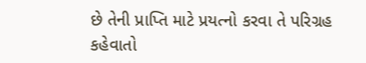છે તેની પ્રાપ્તિ માટે પ્રયત્નો કરવા તે પરિગ્રહ કહેવાતો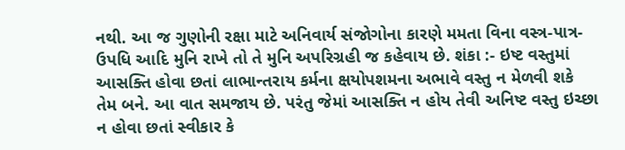નથી. આ જ ગુણોની રક્ષા માટે અનિવાર્ય સંજોગોના કારણે મમતા વિના વસ્ત્ર-પાત્ર-ઉપધિ આદિ મુનિ રાખે તો તે મુનિ અપરિગ્રહી જ કહેવાય છે. શંકા :- ઇષ્ટ વસ્તુમાં આસક્તિ હોવા છતાં લાભાન્તરાય કર્મના ક્ષયોપશમના અભાવે વસ્તુ ન મેળવી શકે તેમ બને. આ વાત સમજાય છે. પરંતુ જેમાં આસક્તિ ન હોય તેવી અનિષ્ટ વસ્તુ ઇચ્છા ન હોવા છતાં સ્વીકાર કે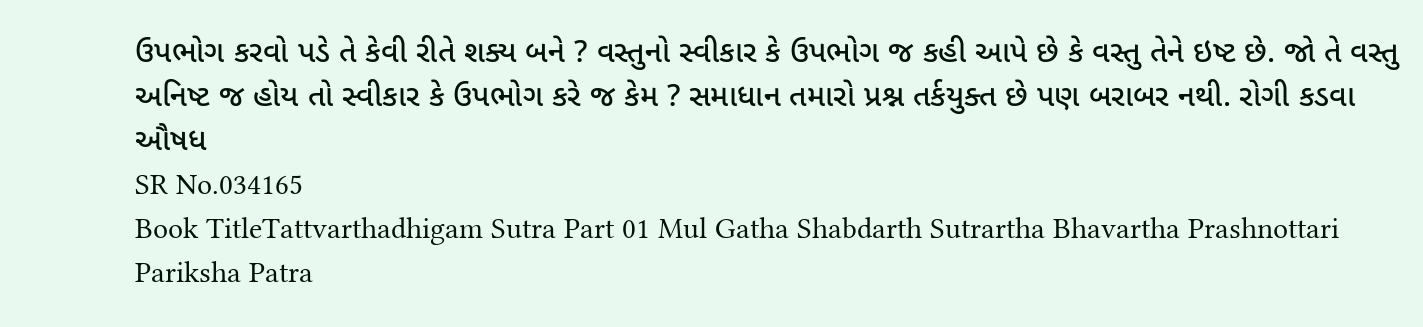ઉપભોગ કરવો પડે તે કેવી રીતે શક્ય બને ? વસ્તુનો સ્વીકાર કે ઉપભોગ જ કહી આપે છે કે વસ્તુ તેને ઇષ્ટ છે. જો તે વસ્તુ અનિષ્ટ જ હોય તો સ્વીકાર કે ઉપભોગ કરે જ કેમ ? સમાધાન તમારો પ્રશ્ન તર્કયુક્ત છે પણ બરાબર નથી. રોગી કડવા ઔષધ
SR No.034165
Book TitleTattvarthadhigam Sutra Part 01 Mul Gatha Shabdarth Sutrartha Bhavartha Prashnottari Pariksha Patra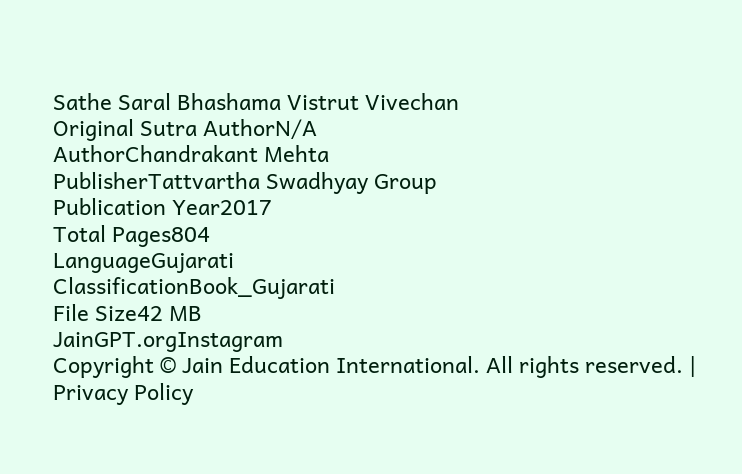Sathe Saral Bhashama Vistrut Vivechan
Original Sutra AuthorN/A
AuthorChandrakant Mehta
PublisherTattvartha Swadhyay Group
Publication Year2017
Total Pages804
LanguageGujarati
ClassificationBook_Gujarati
File Size42 MB
JainGPT.orgInstagram
Copyright © Jain Education International. All rights reserved. | Privacy Policy